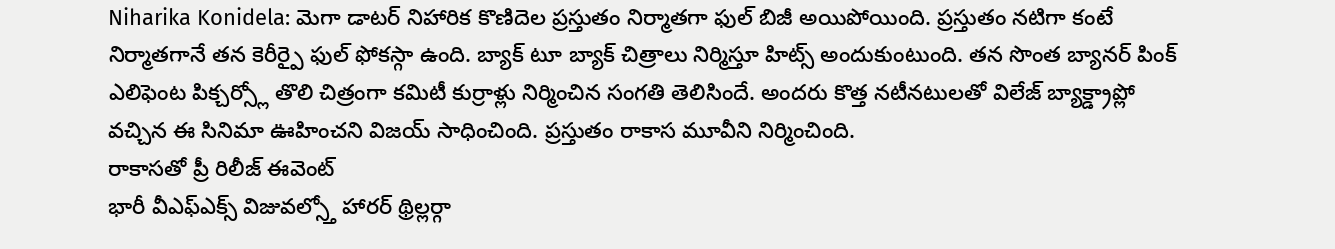Niharika Konidela: మెగా డాటర్ నిహారిక కొణిదెల ప్రస్తుతం నిర్మాతగా ఫుల్ బిజీ అయిపోయింది. ప్రస్తుతం నటిగా కంటే నిర్మాతగానే తన కెరీర్పై ఫుల్ ఫోకస్గా ఉంది. బ్యాక్ టూ బ్యాక్ చిత్రాలు నిర్మిస్తూ హిట్స్ అందుకుంటుంది. తన సొంత బ్యానర్ పింక్ ఎలిఫెంట పిక్చర్స్లో తొలి చిత్రంగా కమిటీ కుర్రాళ్లు నిర్మించిన సంగతి తెలిసిందే. అందరు కొత్త నటీనటులతో విలేజ్ బ్యాక్డ్రాప్లో వచ్చిన ఈ సినిమా ఊహించని విజయ్ సాధించింది. ప్రస్తుతం రాకాస మూవీని నిర్మించింది.
రాకాసతో ప్రీ రిలీజ్ ఈవెంట్
భారీ వీఎఫ్ఎక్స్ విజువల్స్తో హారర్ థ్రిల్లర్గా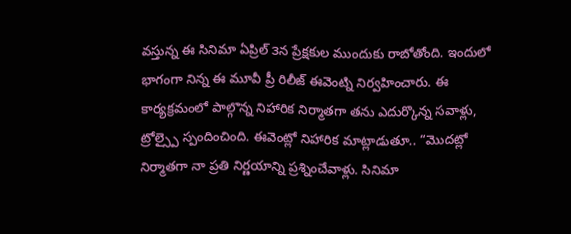వస్తున్న ఈ సినిమా ఏప్రిల్ ౩న ప్రేక్షకుల ముందుకు రాబోతోంది. ఇందులో భాగంగా నిన్న ఈ మూవీ ప్రీ రిలీజ్ ఈవెంట్ని నిర్వహించారు. ఈ కార్యక్రమంలో పాల్గొన్న నిహారిక నిర్మాతగా తను ఎదుర్కొన్న సవాళ్లు, ట్రోల్స్పై స్పందించింది. ఈవెంట్లో నిహారిక మాట్లాడుతూ.. “మొదట్లో నిర్మాతగా నా ప్రతి నిర్ణయాన్ని ప్రశ్నించేవాళ్లు. సినిమా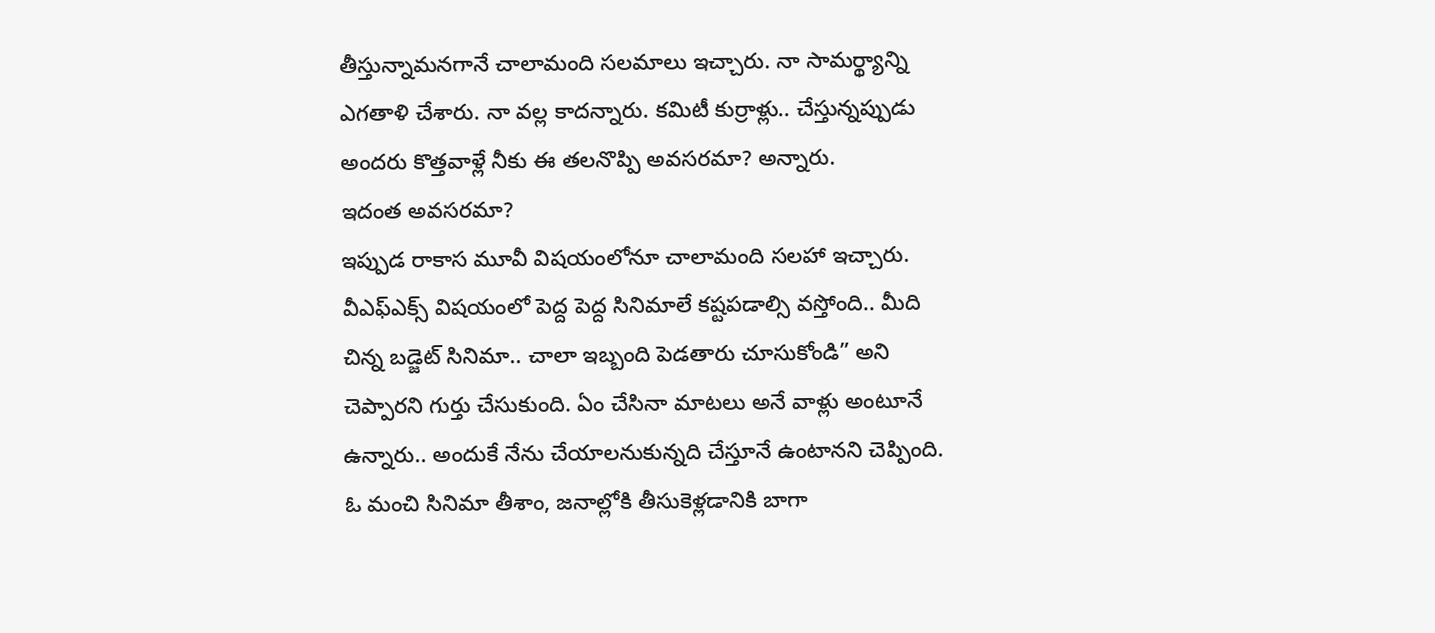తీస్తున్నామనగానే చాలామంది సలమాలు ఇచ్చారు. నా సామర్థ్యాన్ని ఎగతాళి చేశారు. నా వల్ల కాదన్నారు. కమిటీ కుర్రాళ్లు.. చేస్తున్నప్పుడు అందరు కొత్తవాళ్లే నీకు ఈ తలనొప్పి అవసరమా? అన్నారు.
ఇదంత అవసరమా?
ఇప్పుడ రాకాస మూవీ విషయంలోనూ చాలామంది సలహా ఇచ్చారు. వీఎఫ్ఎక్స్ విషయంలో పెద్ద పెద్ద సినిమాలే కష్టపడాల్సి వస్తోంది.. మీది చిన్న బడ్జెట్ సినిమా.. చాలా ఇబ్బంది పెడతారు చూసుకోండి” అని చెప్పారని గుర్తు చేసుకుంది. ఏం చేసినా మాటలు అనే వాళ్లు అంటూనే ఉన్నారు.. అందుకే నేను చేయాలనుకున్నది చేస్తూనే ఉంటానని చెప్పింది. ఓ మంచి సినిమా తీశాం, జనాల్లోకి తీసుకెళ్లడానికి బాగా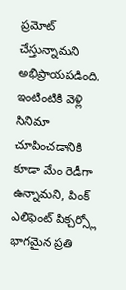ప్రమోట్ చేస్తున్నామని అభిప్రాయపడింది. ఇంటింటికి వెళ్లి సినిమా చూపించడానికి కూడా మేం రెడీగా ఉన్నామని, పింక్ ఎలిఫెంట్ పిక్చర్స్లో భాగమైన ప్రతి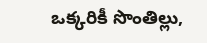ఒక్కరికీ సొంతిల్లు,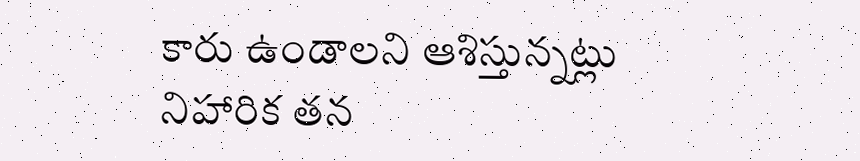కారు ఉండాలని ఆశిస్తున్నట్లు నిహారిక తన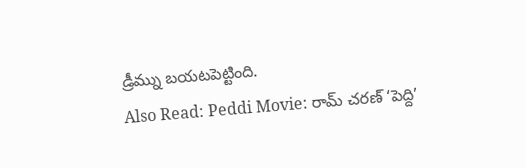డ్రీమ్ను బయటపెట్టింది.
Also Read: Peddi Movie: రామ్ చరణ్ ‘పెద్ది’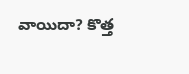వాయిదా? కొత్త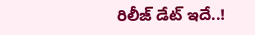రిలీజ్ డేట్ ఇదే..!